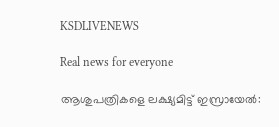KSDLIVENEWS

Real news for everyone

ആശുപത്രികളെ ലക്ഷ്യമിട്ട് ഇസ്രായേൽ: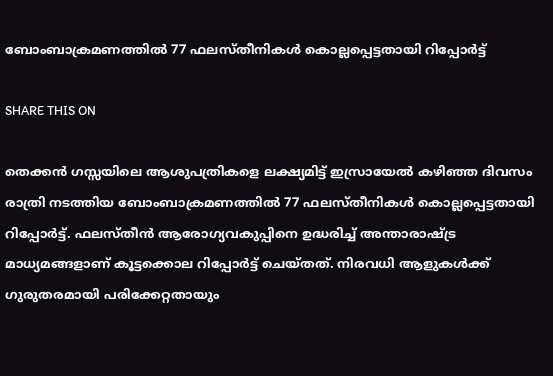ബോംബാക്രമണത്തിൽ 77 ഫലസ്തീനികൾ കൊല്ലപ്പെട്ടതായി റിപ്പോർട്ട്

SHARE THIS ON

തെക്കൻ ഗസ്സയിലെ ആശുപത്രികളെ ലക്ഷ്യമിട്ട് ഇസ്രായേൽ കഴിഞ്ഞ ദിവസം രാത്രി നടത്തിയ ബോംബാക്രമണത്തിൽ 77 ഫലസ്തീനികൾ കൊല്ലപ്പെട്ടതായി റിപ്പോർട്ട്. ഫലസ്തീൻ ആരോഗ്യവകുപ്പിനെ ഉദ്ധരിച്ച് അന്താരാഷ്ട്ര മാധ്യമങ്ങളാണ് കൂട്ടക്കൊല റിപ്പോർട്ട് ചെയ്തത്. നിരവധി ആളുകൾക്ക് ഗുരുതരമായി പരിക്കേറ്റതായും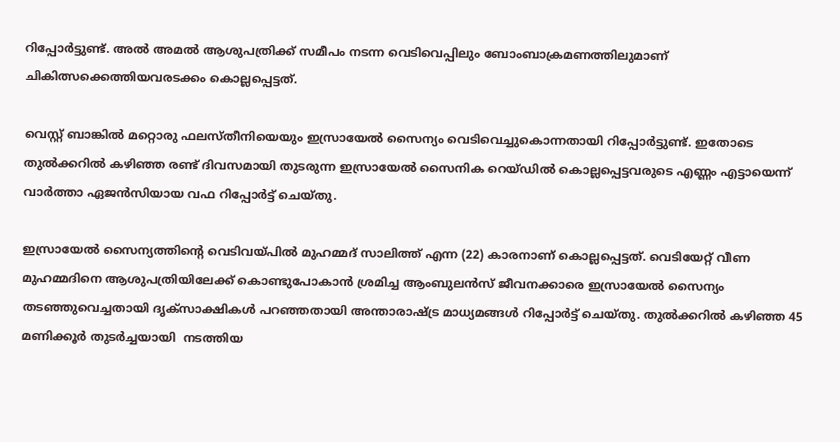റിപ്പോർട്ടുണ്ട്. അൽ അമൽ ആശുപത്രിക്ക് സമീപം നടന്ന വെടിവെപ്പിലും ബോംബാക്രമണത്തിലുമാണ് ചികിത്സക്കെത്തിയവരടക്കം കൊല്ലപ്പെട്ടത്.

വെസ്റ്റ് ബാങ്കിൽ മറ്റൊരു ഫലസ്തീനിയെയും ഇസ്രായേൽ സൈന്യം വെടിവെച്ചുകൊന്നതായി റിപ്പോർട്ടുണ്ട്. ഇതോടെ തുൽക്കറിൽ കഴിഞ്ഞ രണ്ട് ദിവസമായി തുടരുന്ന ഇസ്രായേൽ സൈനിക റെയ്ഡിൽ കൊല്ലപ്പെട്ടവരുടെ എണ്ണം എട്ടായെന്ന് വാർത്താ ഏജൻസിയായ വഫ റിപ്പോർട്ട് ചെയ്തു.

ഇസ്രായേൽ സൈന്യത്തിന്റെ വെടിവയ്പിൽ മുഹമ്മദ് സാലിത്ത് എന്ന (22) കാരനാണ് കൊല്ലപ്പെട്ടത്. വെടിയേറ്റ് വീണ മുഹമ്മദിനെ ആശുപത്രിയിലേക്ക് കൊണ്ടുപോകാൻ ശ്രമിച്ച ആംബുലൻസ് ജീവനക്കാരെ ഇസ്രായേൽ സൈന്യം തടഞ്ഞുവെച്ചതായി ദൃക്‌സാക്ഷികൾ പറഞ്ഞതായി അന്താരാഷ്ട്ര മാധ്യമങ്ങൾ റിപ്പോർട്ട് ചെയ്തു. തുൽക്കറിൽ കഴിഞ്ഞ 45 മണിക്കൂർ തുടർച്ചയായി  നടത്തിയ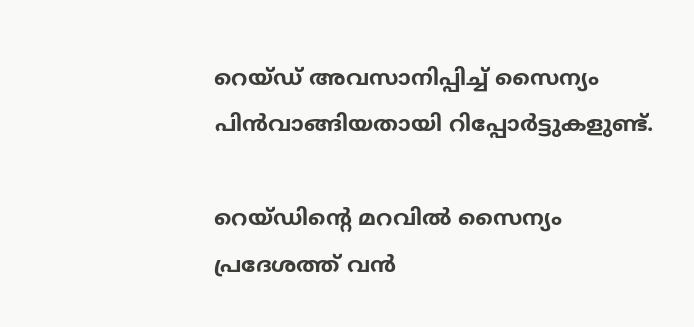റെയ്ഡ് അവസാനിപ്പിച്ച് സൈന്യം പിൻവാങ്ങിയതായി റിപ്പോർട്ടുകളുണ്ട്.

റെയ്ഡിന്റെ മറവിൽ സൈന്യം പ്രദേശത്ത് വൻ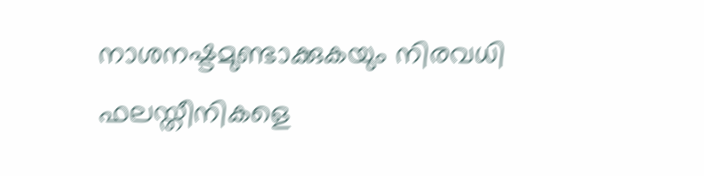നാശനഷ്ടമുണ്ടാക്കുകയും നിരവധി ഫലസ്തീനികളെ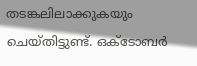തടങ്കലിലാക്കുകയും ചെയ്തിട്ടുണ്ട്. ഒക്ടോബർ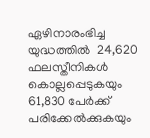ഏഴിനാരംഭിച്ച യുദ്ധത്തിൽ  24,620 ഫലസ്തീനികൾ കൊല്ലപ്പെടുകയും 61,830 പേർക്ക് പരിക്കേൽക്കുകയും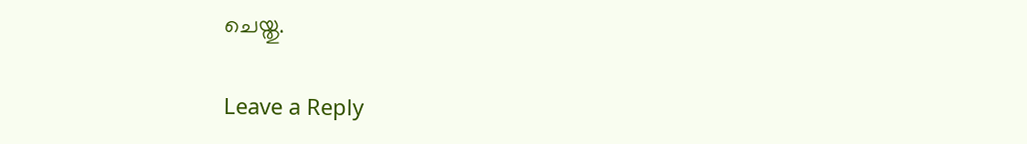ചെയ്തു.

Leave a Reply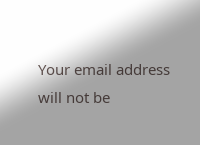Your email address will not be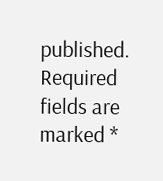published. Required fields are marked *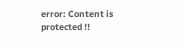error: Content is protected !!